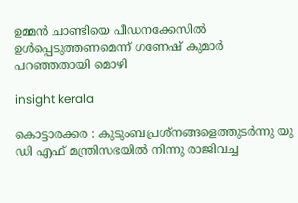ഉമ്മൻ‌ ചാണ്ടിയെ പീഡനക്കേസിൽ‌ ഉൾപ്പെടുത്തണമെന്ന് ഗണേഷ് കുമാര്‍ പറഞ്ഞതായി മൊഴി

insight kerala

കൊട്ടാരക്കര : കുടുംബപ്രശ്നങ്ങളെത്തുടർന്നു യു ഡി എഫ് മന്ത്രിസഭയിൽ നിന്നു രാജിവച്ച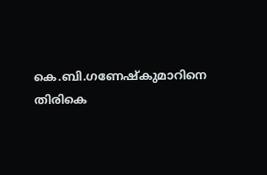കെ.ബി.ഗണേഷ്കുമാറിനെ തിരികെ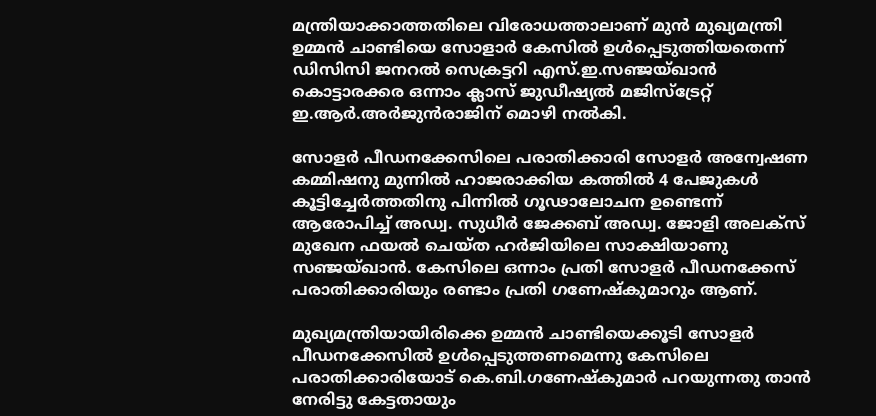മന്ത്രിയാക്കാത്തതിലെ വിരോധത്താലാണ് മുന്‍ മുഖ്യമന്ത്രി ഉമ്മന്‍ ചാണ്ടിയെ സോളാര്‍ കേസിൽ ഉൾപ്പെടുത്തിയതെന്ന് ഡിസിസി ജനറൽ സെക്രട്ടറി എസ്.ഇ.സഞ്ജയ്ഖാൻ കൊട്ടാരക്കര ഒന്നാം ക്ലാസ് ജുഡീഷ്യൽ മജിസ്ട്രേറ്റ് ഇ.ആർ.അർജുൻരാജിന് മൊഴി നൽകി.

സോളർ പീഡനക്കേസിലെ പരാതിക്കാരി സോളർ അന്വേഷണ കമ്മിഷനു മുന്നിൽ ഹാജരാക്കിയ കത്തിൽ 4 പേജുകൾ കൂട്ടിച്ചേർത്തതിനു പിന്നിൽ ഗൂഢാലോചന ഉണ്ടെന്ന് ആരോപിച്ച് അഡ്വ. സുധീർ ജേക്കബ് അഡ്വ. ജോളി അലക്സ് മുഖേന ഫയൽ ചെയ്ത ഹർജിയിലെ സാക്ഷിയാണു സഞ്ജയ്ഖാൻ. കേസിലെ ഒന്നാം പ്രതി സോളർ പീഡനക്കേസ് പരാതിക്കാരിയും രണ്ടാം പ്രതി ഗണേഷ്കുമാറും ആണ്.

മുഖ്യമന്ത്രിയായിരിക്കെ ഉമ്മൻ‌ ചാണ്ടിയെക്കൂടി സോളർ പീഡനക്കേസിൽ‌ ഉൾപ്പെടുത്തണമെന്നു കേസിലെ പരാതിക്കാരിയോട് കെ.ബി.ഗണേഷ്കുമാർ പറയുന്നതു താൻ നേരിട്ടു കേട്ടതായും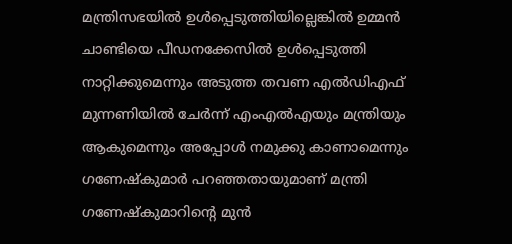മന്ത്രിസഭയിൽ ഉൾപ്പെടുത്തിയില്ലെങ്കിൽ ഉമ്മൻ ചാണ്ടിയെ പീഡനക്കേസിൽ ഉൾപ്പെടുത്തി നാറ്റിക്കുമെന്നും അടുത്ത തവണ എൽഡിഎഫ് മുന്നണിയിൽ ചേർന്ന് എംഎൽഎയും മന്ത്രിയും ആകുമെന്നും അപ്പോൾ നമുക്കു കാണാമെന്നും ഗണേഷ്കുമാർ പറഞ്ഞതായുമാണ് മന്ത്രി ഗണേഷ്കുമാറിന്റെ മുൻ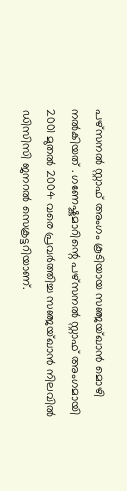പഴ്സനൽ സ്റ്റാഫ് അംഗം കൂടിയായ സഞ്ജയ്ഖാൻ മൊഴി നൽകിയത് . ഗണേഷ്കുമാറിന്റെ പഴ്സനൽ സ്റ്റാഫ് അംഗമായി 2001 മുതൽ 2004 വരെ പ്രവർത്തിച്ച സഞ്ജയ്ഖാൻ നിലവിൽ ഡിസിസി ജനറൽ സെക്രട്ടറിയാണ്.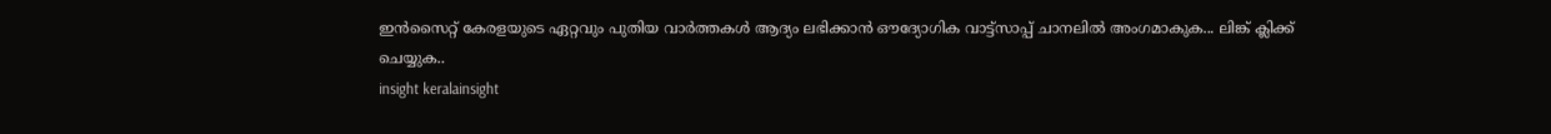ഇൻസൈറ്റ് കേരളയുടെ ഏറ്റവും പുതിയ വാർത്തകൾ ആദ്യം ലഭിക്കാൻ ഔദ്യോഗിക വാട്ട്‌സാപ്പ് ചാനലിൽ അംഗമാകുക... ലിങ്ക് ക്ലിക്ക് ചെയ്യുക..
insight keralainsight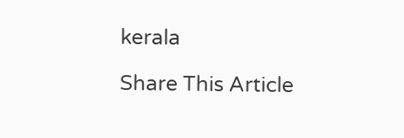kerala

Share This Article